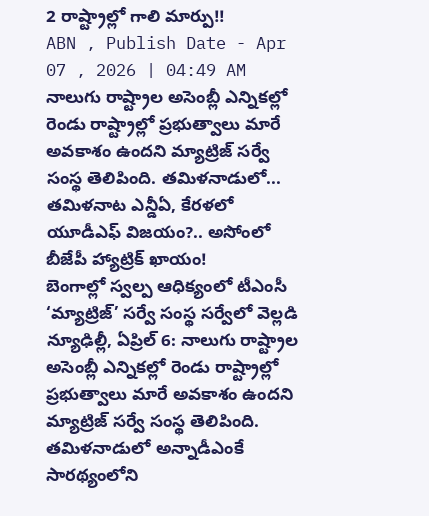2 రాష్ట్రాల్లో గాలి మార్పు!!
ABN , Publish Date - Apr 07 , 2026 | 04:49 AM
నాలుగు రాష్ట్రాల అసెంబ్లీ ఎన్నికల్లో రెండు రాష్ట్రాల్లో ప్రభుత్వాలు మారే అవకాశం ఉందని మ్యాట్రిజ్ సర్వే సంస్థ తెలిపింది. తమిళనాడులో...
తమిళనాట ఎన్డీఏ, కేరళలో యూడీఎఫ్ విజయం?.. అసోంలో బీజేపీ హ్యాట్రిక్ ఖాయం!
బెంగాల్లో స్వల్ప ఆధిక్యంలో టీఎంసీ
‘మ్యాట్రిజ్’ సర్వే సంస్థ సర్వేలో వెల్లడి
న్యూఢిల్లీ, ఏప్రిల్ 6: నాలుగు రాష్ట్రాల అసెంబ్లీ ఎన్నికల్లో రెండు రాష్ట్రాల్లో ప్రభుత్వాలు మారే అవకాశం ఉందని మ్యాట్రిజ్ సర్వే సంస్థ తెలిపింది. తమిళనాడులో అన్నాడీఎంకే సారథ్యంలోని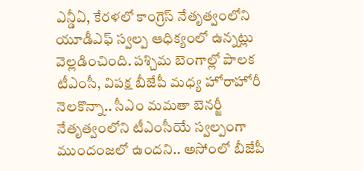ఎన్డీఏ, కేరళలో కాంగ్రెస్ నేతృత్వంలోని యూడీఎఫ్ స్వల్ప ఆధిక్యంలో ఉన్నట్లు వెల్లడించింది. పశ్చిమ బెంగాల్లో పాలక టీఎంసీ, విపక్ష బీజేపీ మధ్య హోరాహోరీ నెలకొన్నా.. సీఎం మమతా బెనర్జీ నేతృత్వంలోని టీఎంసీయే స్వల్పంగా ముందంజలో ఉందని.. అసోంలో బీజేపీ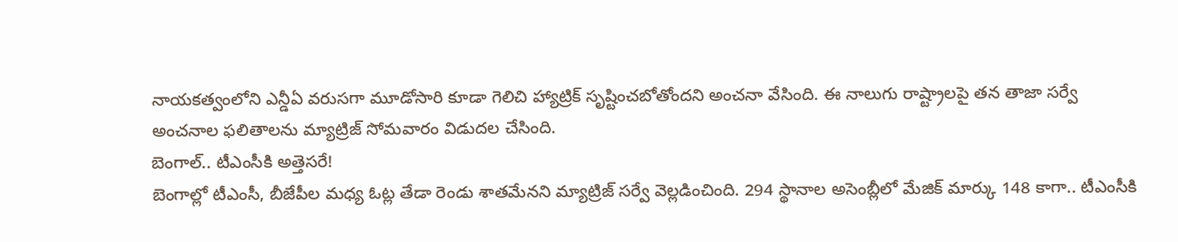నాయకత్వంలోని ఎన్డీఏ వరుసగా మూడోసారి కూడా గెలిచి హ్యాట్రిక్ సృష్టించబోతోందని అంచనా వేసింది. ఈ నాలుగు రాష్ట్రాలపై తన తాజా సర్వే అంచనాల ఫలితాలను మ్యాట్రిజ్ సోమవారం విడుదల చేసింది.
బెంగాల్.. టీఎంసీకి అత్తెసరే!
బెంగాల్లో టీఎంసీ, బీజేపీల మధ్య ఓట్ల తేడా రెండు శాతమేనని మ్యాట్రిజ్ సర్వే వెల్లడించింది. 294 స్థానాల అసెంబ్లీలో మేజిక్ మార్కు 148 కాగా.. టీఎంసీకి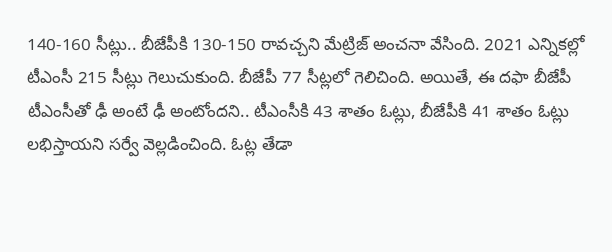140-160 సీట్లు.. బీజేపీకి 130-150 రావచ్చని మేట్రిజ్ అంచనా వేసింది. 2021 ఎన్నికల్లో టీఎంసీ 215 సీట్లు గెలుచుకుంది. బీజేపీ 77 సీట్లలో గెలిచింది. అయితే, ఈ దఫా బీజేపీ టీఎంసీతో ఢీ అంటే ఢీ అంటోందని.. టీఎంసీకి 43 శాతం ఓట్లు, బీజేపీకి 41 శాతం ఓట్లు లభిస్తాయని సర్వే వెల్లడించింది. ఓట్ల తేడా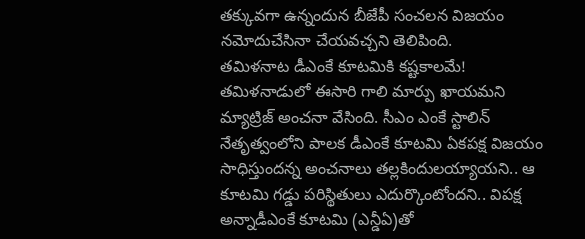తక్కువగా ఉన్నందున బీజేపీ సంచలన విజయం నమోదుచేసినా చేయవచ్చని తెలిపింది.
తమిళనాట డీఎంకే కూటమికి కష్టకాలమే!
తమిళనాడులో ఈసారి గాలి మార్పు ఖాయమని మ్యాట్రిజ్ అంచనా వేసింది. సీఎం ఎంకే స్టాలిన్ నేతృత్వంలోని పాలక డీఎంకే కూటమి ఏకపక్ష విజయం సాధిస్తుందన్న అంచనాలు తల్లకిందులయ్యాయని.. ఆ కూటమి గడ్డు పరిస్థితులు ఎదుర్కొంటోందని.. విపక్ష అన్నాడీఎంకే కూటమి (ఎన్డీఏ)తో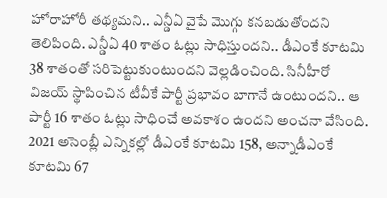హోరాహోరీ తథ్యమని.. ఎన్డీఏ వైపే మొగ్గు కనబడుతోందని తెలిపింది. ఎన్డీఏ 40 శాతం ఓట్లు సాధిస్తుందని.. డీఎంకే కూటమి 38 శాతంతో సరిపెట్టుకుంటుందని వెల్లడించింది. సినీహీరో విజయ్ స్థాపించిన టీవీకే పార్టీ ప్రభావం బాగానే ఉంటుందని.. ఆ పార్టీ 16 శాతం ఓట్లు సాధించే అవకాశం ఉందని అంచనా వేసింది. 2021 అసెంబ్లీ ఎన్నికల్లో డీఎంకే కూటమి 158, అన్నాడీఎంకే కూటమి 67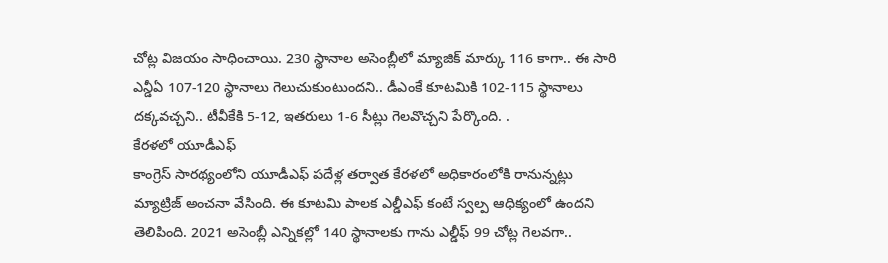చోట్ల విజయం సాధించాయి. 230 స్థానాల అసెంబ్లీలో మ్యాజిక్ మార్కు 116 కాగా.. ఈ సారి ఎన్డీఏ 107-120 స్థానాలు గెలుచుకుంటుందని.. డీఎంకే కూటమికి 102-115 స్థానాలు దక్కవచ్చని.. టీవీకేకి 5-12, ఇతరులు 1-6 సీట్లు గెలవొచ్చని పేర్కొంది. .
కేరళలో యూడీఎఫ్
కాంగ్రెస్ సారథ్యంలోని యూడీఎఫ్ పదేళ్ల తర్వాత కేరళలో అధికారంలోకి రానున్నట్లు మ్యాట్రిజ్ అంచనా వేసింది. ఈ కూటమి పాలక ఎల్డీఎఫ్ కంటే స్వల్ప ఆధిక్యంలో ఉందని తెలిపింది. 2021 అసెంబ్లీ ఎన్నికల్లో 140 స్థానాలకు గాను ఎల్డీఫ్ 99 చోట్ల గెలవగా..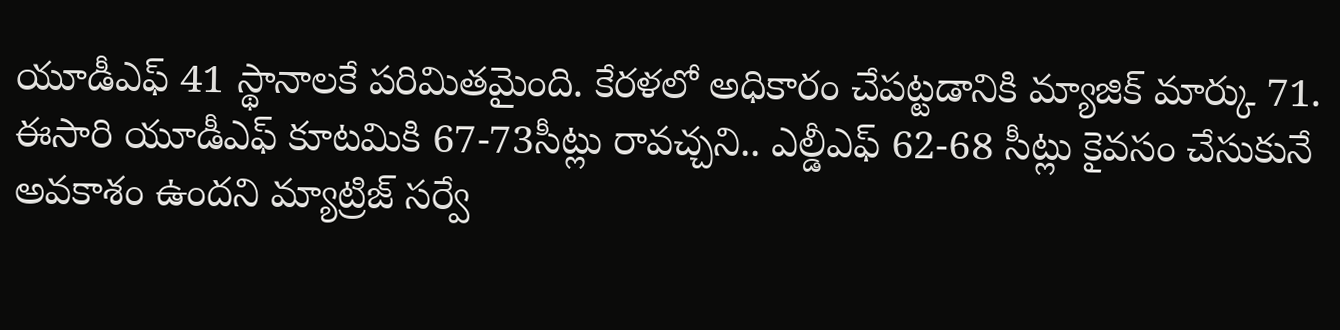యూడీఎఫ్ 41 స్థానాలకే పరిమితమైంది. కేరళలో అధికారం చేపట్టడానికి మ్యాజిక్ మార్కు 71. ఈసారి యూడీఎఫ్ కూటమికి 67-73సీట్లు రావచ్చని.. ఎల్డీఎఫ్ 62-68 సీట్లు కైవసం చేసుకునే అవకాశం ఉందని మ్యాట్రిజ్ సర్వే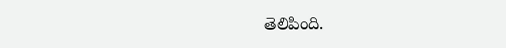తెలిపింది.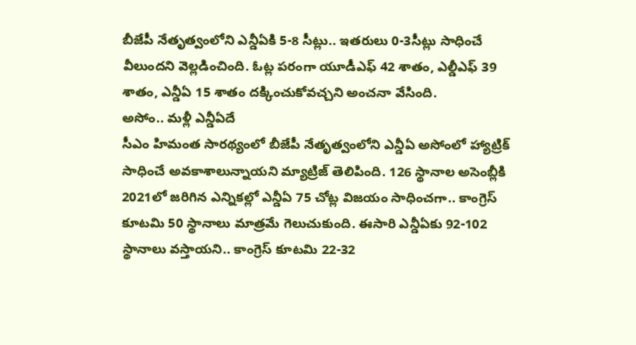బీజేపీ నేతృత్వంలోని ఎన్డీఏకి 5-8 సీట్లు.. ఇతరులు 0-3సీట్లు సాధించే వీలుందని వెల్లడించింది. ఓట్ల పరంగా యూడీఎఫ్ 42 శాతం, ఎల్డీఎఫ్ 39 శాతం, ఎన్డీఏ 15 శాతం దక్కించుకోవచ్చని అంచనా వేసింది.
అసోం.. మళ్లీ ఎన్డీఏదే
సీఎం హిమంత సారథ్యంలో బీజేపీ నేతృత్వంలోని ఎన్డీఏ అసోంలో హ్యాట్రిక్ సాధించే అవకాశాలున్నాయని మ్యాట్రిజ్ తెలిపింది. 126 స్థానాల అసెంబ్లీకి 2021లో జరిగిన ఎన్నికల్లో ఎన్డీఏ 75 చోట్ల విజయం సాధించగా.. కాంగ్రెస్ కూటమి 50 స్థానాలు మాత్రమే గెలుచుకుంది. ఈసారి ఎన్డీఏకు 92-102 స్థానాలు వస్తాయని.. కాంగ్రెస్ కూటమి 22-32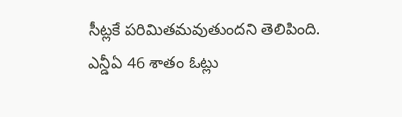సీట్లకే పరిమితమవుతుందని తెలిపింది. ఎన్డీఏ 46 శాతం ఓట్లు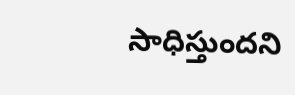సాధిస్తుందని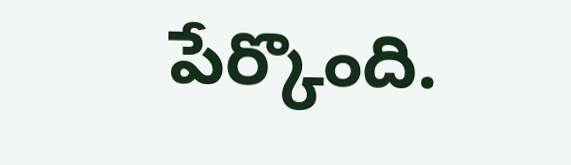పేర్కొంది.